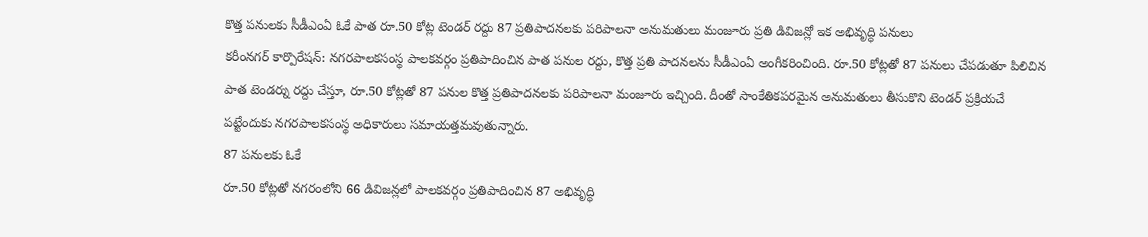కొత్త పనులకు సీడీఎంఏ ఓకే పాత రూ.50 కోట్ల టెండర్ రద్దు 87 ప్రతిపాదనలకు పరిపాలనా అనుమతులు మంజూరు ప్రతి డివిజన్లో ఇక అభివృద్ధి పనులు
కరీంనగర్ కార్పొరేషన్: నగరపాలకసంస్థ పాలకవర్గం ప్రతిపాదించిన పాత పనుల రద్దు, కొత్త ప్రతి పాదనలను సీడీఎంఏ అంగీకరించింది. రూ.50 కోట్లతో 87 పనులు చేపడుతూ పిలిచిన పాత టెండర్ను రద్దు చేస్తూ, రూ.50 కోట్లతో 87 పనుల కొత్త ప్రతిపాదనలకు పరిపాలనా మంజూరు ఇచ్చింది. దీంతో సాంకేతికపరమైన అనుమతులు తీసుకొని టెండర్ ప్రక్రియచే పట్టేందుకు నగరపాలకసంస్థ అధికారులు సమాయత్తమవుతున్నారు.
87 పనులకు ఓకే
రూ.50 కోట్లతో నగరంలోని 66 డివిజన్లలో పాలకవర్గం ప్రతిపాదించిన 87 అభివృద్ధి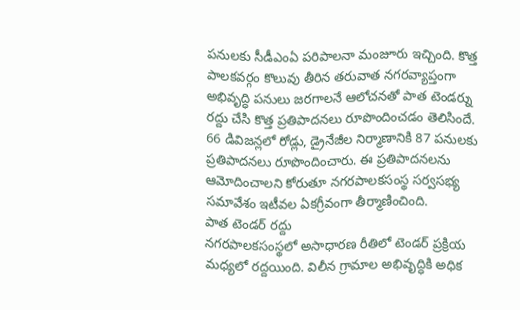పనులకు సీడీఎంఏ పరిపాలనా మంజూరు ఇచ్చింది. కొత్త పాలకవర్గం కొలువు తీరిన తరువాత నగరవ్యాప్తంగా అభివృద్ధి పనులు జరగాలనే ఆలోచనతో పాత టెండర్ను రద్దు చేసి కొత్త ప్రతిపాదనలు రూపొందించడం తెలిసిందే. 66 డివిజన్లలో రోడ్లు, డ్రైనేజీల నిర్మాణానికి 87 పనులకు ప్రతిపాదనలు రూపొందించారు. ఈ ప్రతిపాదనలను ఆమోదించాలని కోరుతూ నగరపాలకసంస్థ సర్వసభ్య సమావేశం ఇటీవల ఏకగ్రీవంగా తీర్మాణించింది.
పాత టెండర్ రద్దు
నగరపాలకసంస్థలో అసాధారణ రీతిలో టెండర్ ప్రక్రియ మధ్యలో రద్దయింది. విలీన గ్రామాల అభివృద్ధికి అధిక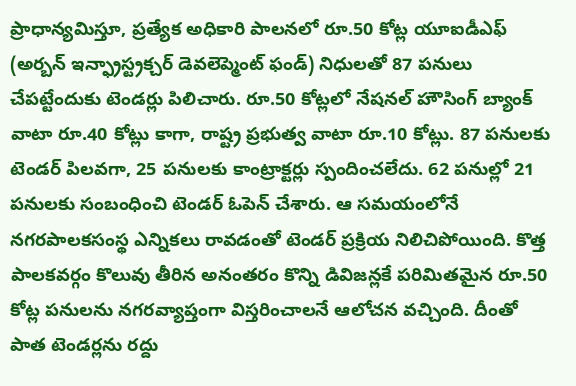ప్రాధాన్యమిస్తూ, ప్రత్యేక అధికారి పాలనలో రూ.50 కోట్ల యూఐడీఎఫ్ (అర్బన్ ఇన్ఫ్రాస్ట్రక్చర్ డెవలెప్మెంట్ ఫండ్) నిధులతో 87 పనులు చేపట్టేందుకు టెండర్లు పిలిచారు. రూ.50 కోట్లలో నేషనల్ హౌసింగ్ బ్యాంక్ వాటా రూ.40 కోట్లు కాగా, రాష్ట్ర ప్రభుత్వ వాటా రూ.10 కోట్లు. 87 పనులకు టెండర్ పిలవగా, 25 పనులకు కాంట్రాక్టర్లు స్పందించలేదు. 62 పనుల్లో 21 పనులకు సంబంధించి టెండర్ ఓపెన్ చేశారు. ఆ సమయంలోనే నగరపాలకసంస్థ ఎన్నికలు రావడంతో టెండర్ ప్రక్రియ నిలిచిపోయింది. కొత్త పాలకవర్గం కొలువు తీరిన అనంతరం కొన్ని డివిజన్లకే పరిమితమైన రూ.50 కోట్ల పనులను నగరవ్యాప్తంగా విస్తరించాలనే ఆలోచన వచ్చింది. దీంతో పాత టెండర్లను రద్దు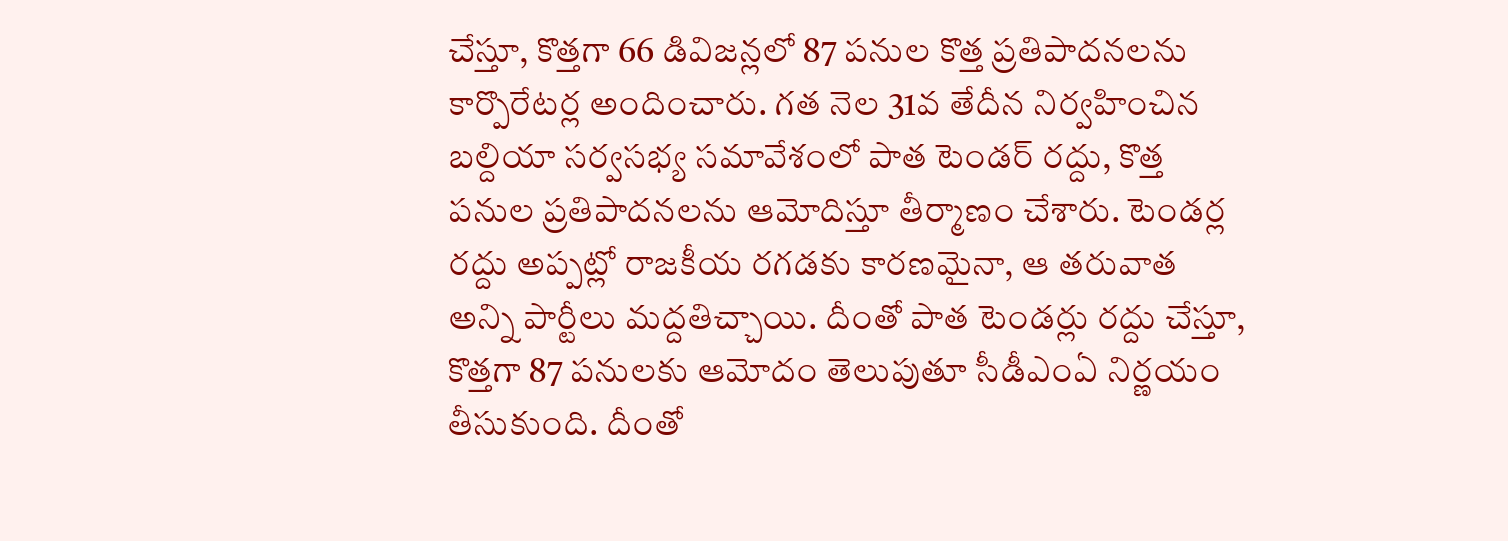చేస్తూ, కొత్తగా 66 డివిజన్లలో 87 పనుల కొత్త ప్రతిపాదనలను కార్పొరేటర్ల అందించారు. గత నెల 31వ తేదీన నిర్వహించిన బల్దియా సర్వసభ్య సమావేశంలో పాత టెండర్ రద్దు, కొత్త పనుల ప్రతిపాదనలను ఆమోదిస్తూ తీర్మాణం చేశారు. టెండర్ల రద్దు అప్పట్లో రాజకీయ రగడకు కారణమైనా, ఆ తరువాత అన్ని పార్టీలు మద్దతిచ్చాయి. దీంతో పాత టెండర్లు రద్దు చేస్తూ, కొత్తగా 87 పనులకు ఆమోదం తెలుపుతూ సీడీఎంఏ నిర్ణయం తీసుకుంది. దీంతో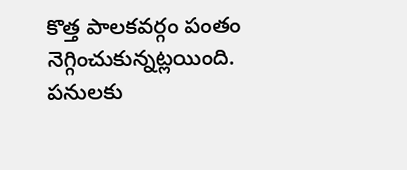కొత్త పాలకవర్గం పంతం నెగ్గించుకున్నట్లయింది. పనులకు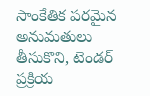సాంకేతిక పరమైన అనుమతులు తీసుకొని, టెండర్ ప్రక్రియ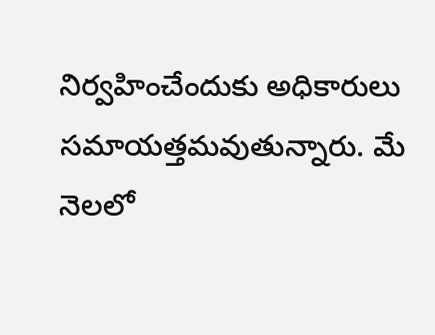నిర్వహించేందుకు అధికారులు సమాయత్తమవుతున్నారు. మే నెలలో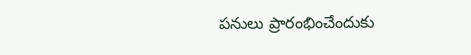పనులు ప్రారంభించేందుకు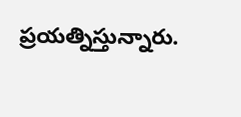ప్రయత్నిస్తున్నారు.